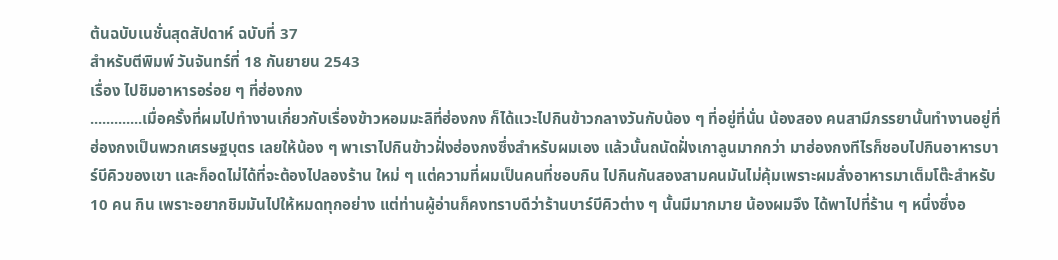ต้นฉบับเนชั่นสุดสัปดาห์ ฉบับที่ 37
สำหรับตีพิมพ์ วันจันทร์ที่ 18 กันยายน 2543
เรื่อง ไปชิมอาหารอร่อย ๆ ที่ฮ่องกง
.............เมื่อครั้งที่ผมไปทำงานเกี่ยวกับเรื่องข้าวหอมมะลิที่ฮ่องกง ก็ได้แวะไปกินข้าวกลางวันกับน้อง ๆ ที่อยู่ที่นั่น น้องสอง คนสามีภรรยานั้นทำงานอยู่ที่ฮ่องกงเป็นพวกเศรษฐบุตร เลยให้น้อง ๆ พาเราไปกินข้าวฝั่งฮ่องกงซึ่งสำหรับผมเอง แล้วนั้นถนัดฝั่งเกาลูนมากกว่า มาฮ่องกงทีไรก็ชอบไปกินอาหารบาร์บีคิวของเขา และก็อดไม่ได้ที่จะต้องไปลองร้าน ใหม่ ๆ แต่ความที่ผมเป็นคนที่ชอบกิน ไปกินกันสองสามคนมันไม่คุ้มเพราะผมสั่งอาหารมาเต็มโต๊ะสำหรับ 10 คน กิน เพราะอยากชิมมันไปให้หมดทุกอย่าง แต่ท่านผู้อ่านก็คงทราบดีว่าร้านบาร์บีคิวต่าง ๆ นั้นมีมากมาย น้องผมจึง ได้พาไปที่ร้าน ๆ หนึ่งซึ่งอ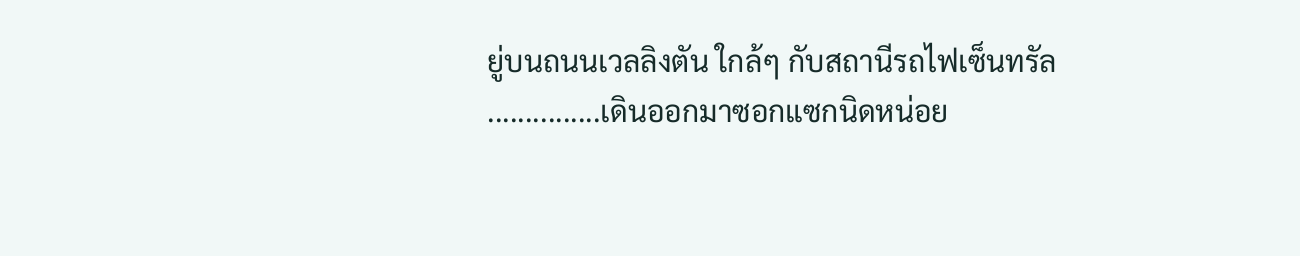ยู่บนถนนเวลลิงตัน ใกล้ๆ กับสถานีรถไฟเซ็นทรัล
...............เดินออกมาซอกแซกนิดหน่อย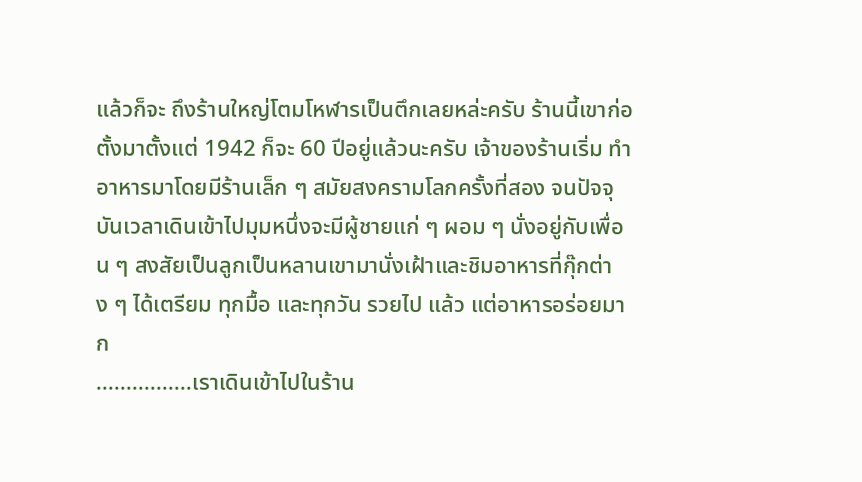แล้วก็จะ ถึงร้านใหญ่โตมโหฬารเป็นตึกเลยหล่ะครับ ร้านนี้เขาก่อตั้งมาตั้งแต่ 1942 ก็จะ 60 ปีอยู่แล้วนะครับ เจ้าของร้านเริ่ม ทำอาหารมาโดยมีร้านเล็ก ๆ สมัยสงครามโลกครั้งที่สอง จนปัจจุบันเวลาเดินเข้าไปมุมหนึ่งจะมีผู้ชายแก่ ๆ ผอม ๆ นั่งอยู่กับเพื่อน ๆ สงสัยเป็นลูกเป็นหลานเขามานั่งเฝ้าและชิมอาหารที่กุ๊กต่าง ๆ ได้เตรียม ทุกมื้อ และทุกวัน รวยไป แล้ว แต่อาหารอร่อยมาก
................เราเดินเข้าไปในร้าน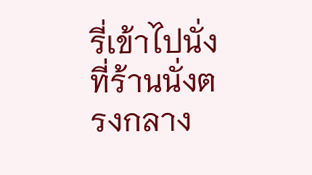รี่เข้าไปนั่งที่ร้านนั่งตรงกลาง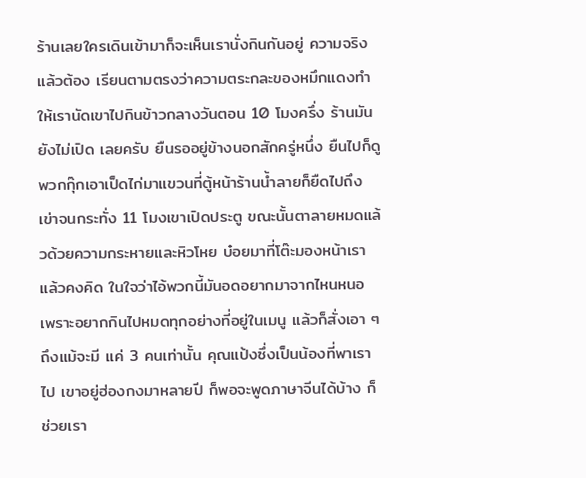ร้านเลยใครเดินเข้ามาก็จะเห็นเรานั่งกินกันอยู่ ความจริงแล้วต้อง เรียนตามตรงว่าความตระกละของหมึกแดงทำให้เรานัดเขาไปกินข้าวกลางวันตอน 10 โมงครึ่ง ร้านมันยังไม่เปิด เลยครับ ยืนรออยู่ข้างนอกสักครู่หนึ่ง ยืนไปก็ดูพวกกุ๊กเอาเป็ดไก่มาแขวนที่ตู้หน้าร้านน้ำลายก็ยืดไปถึงเข่าจนกระทั่ง 11 โมงเขาเปิดประตู ขณะนั้นตาลายหมดแล้วด้วยความกระหายและหิวโหย บ๋อยมาที่โต๊ะมองหน้าเราแล้วคงคิด ในใจว่าไอ้พวกนี้มันอดอยากมาจากไหนหนอ เพราะอยากกินไปหมดทุกอย่างที่อยู่ในเมนู แล้วก็สั่งเอา ๆ ถึงแม้จะมี แค่ 3 คนเท่านั้น คุณแป้งซึ่งเป็นน้องที่พาเราไป เขาอยู่ฮ่องกงมาหลายปี ก็พอจะพูดภาษาจีนได้บ้าง ก็ช่วยเรา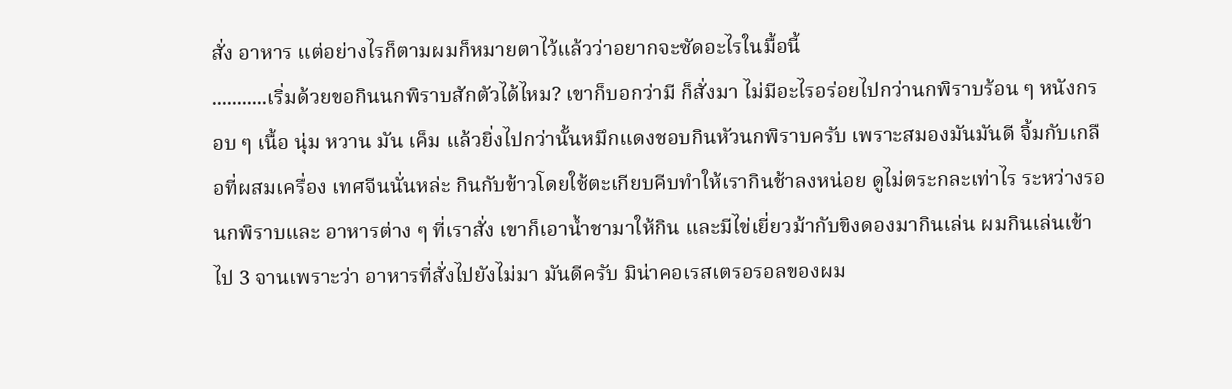สั่ง อาหาร แต่อย่างไรก็ตามผมก็หมายตาไว้แล้วว่าอยากจะซัดอะไรในมื้อนี้
...........เริ่มด้วยขอกินนกพิราบสักตัวได้ไหม? เขาก็บอกว่ามี ก็สั่งมา ไม่มีอะไรอร่อยไปกว่านกพิราบร้อน ๆ หนังกรอบ ๆ เนื้อ นุ่ม หวาน มัน เค็ม แล้วยิ่งไปกว่านั้นหมึกแดงชอบกินหัวนกพิราบครับ เพราะสมองมันมันดี จิ้มกับเกลือที่ผสมเครื่อง เทศจีนนั่นหล่ะ กินกับข้าวโดยใช้ตะเกียบคีบทำให้เรากินช้าลงหน่อย ดูไม่ตระกละเท่าไร ระหว่างรอนกพิราบและ อาหารต่าง ๆ ที่เราสั่ง เขาก็เอาน้ำชามาให้กิน และมีไข่เยี่ยวม้ากับขิงดองมากินเล่น ผมกินเล่นเข้าไป 3 จานเพราะว่า อาหารที่สั่งไปยังไม่มา มันดีครับ มิน่าคอเรสเตรอรอลของผม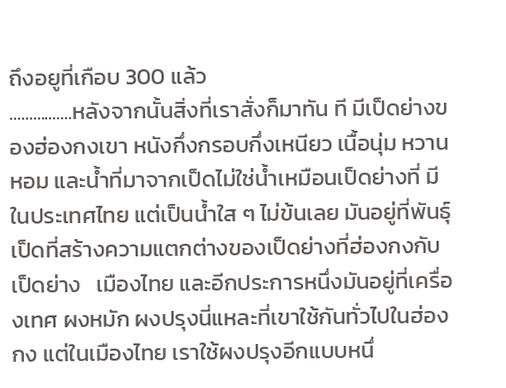ถึงอยูที่เกือบ 300 แล้ว
................หลังจากนั้นสิ่งที่เราสั่งก็มาทัน ที มีเป็ดย่างของฮ่องกงเขา หนังกึ่งกรอบกึ่งเหนียว เนื้อนุ่ม หวาน หอม และน้ำที่มาจากเป็ดไม่ใช่น้ำเหมือนเป็ดย่างที่ มีในประเทศไทย แต่เป็นน้ำใส ๆ ไม่ข้นเลย มันอยู่ที่พันธุ์เป็ดที่สร้างความแตกต่างของเป็ดย่างที่ฮ่องกงกับเป็ดย่าง   เมืองไทย และอีกประการหนึ่งมันอยู่ที่เครื่องเทศ ผงหมัก ผงปรุงนี่แหละที่เขาใช้กันทั่วไปในฮ่องกง แต่ในเมืองไทย เราใช้ผงปรุงอีกแบบหนึ่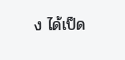ง ได้เป็ด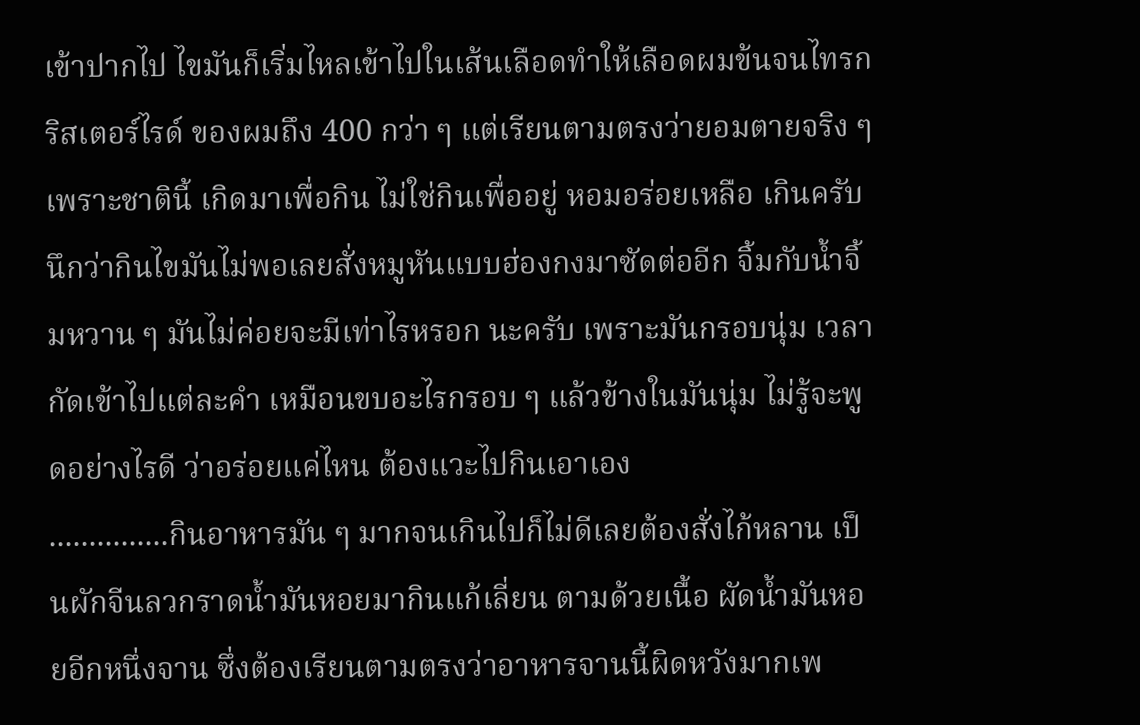เข้าปากไป ไขมันก็เริ่มไหลเข้าไปในเส้นเลือดทำให้เลือดผมข้นจนไทรกริสเตอร์ไรด์ ของผมถึง 400 กว่า ๆ แต่เรียนตามตรงว่ายอมตายจริง ๆ เพราะชาตินี้ เกิดมาเพื่อกิน ไม่ใช่กินเพื่ออยู่ หอมอร่อยเหลือ เกินครับ นึกว่ากินไขมันไม่พอเลยสั่งหมูหันแบบฮ่องกงมาซัดต่ออีก จิ้มกับน้ำจิ้มหวาน ๆ มันไม่ค่อยจะมีเท่าไรหรอก นะครับ เพราะมันกรอบนุ่ม เวลากัดเข้าไปแต่ละคำ เหมือนขบอะไรกรอบ ๆ แล้วข้างในมันนุ่ม ไม่รู้จะพูดอย่างไรดี ว่าอร่อยแค่ไหน ต้องแวะไปกินเอาเอง
...............กินอาหารมัน ๆ มากจนเกินไปก็ไม่ดีเลยต้องสั่งไก้หลาน เป็นผักจีนลวกราดน้ำมันหอยมากินแก้เลี่ยน ตามด้วยเนื้อ ผัดน้ำมันหอยอีกหนึ่งจาน ซึ่งต้องเรียนตามตรงว่าอาหารจานนี้ผิดหวังมากเพ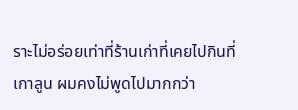ราะไม่อร่อยเท่าที่ร้านเก่าที่เคยไปกินที่ เกาลูน ผมคงไม่พูดไปมากกว่า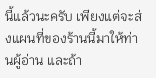นี้แล้วนะครับ เพียงแต่จะส่งแผนที่ของร้านนี้มาให้ท่านผู้อ่าน และถ้า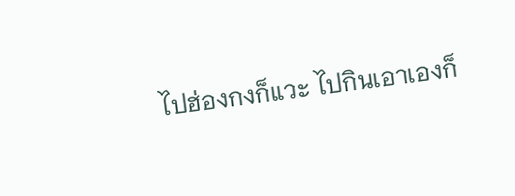ไปฮ่องกงก็แวะ ไปกินเอาเองก็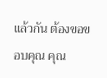แล้วกัน ต้องขอขอบคุณ คุณ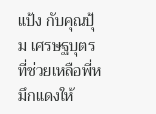แป้ง กับคุณปุ้ม เศรษฐบุตร ที่ช่วยเหลือพี่หมึกแดงให้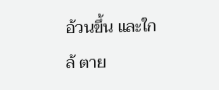อ้วนขึ้น และใกล้ ตาย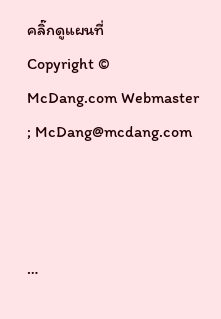คลิ๊กดูแผนที่
Copyright © McDang.com Webmaster ; McDang@mcdang.com



…